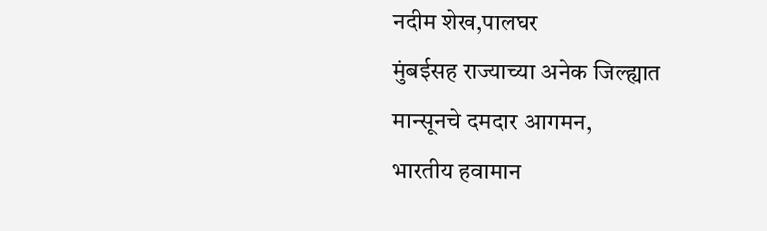नदीम शेख,पालघर
मुंबईसह राज्याच्या अनेक जिल्ह्यात मान्सूनचे दमदार आगमन,
भारतीय हवामान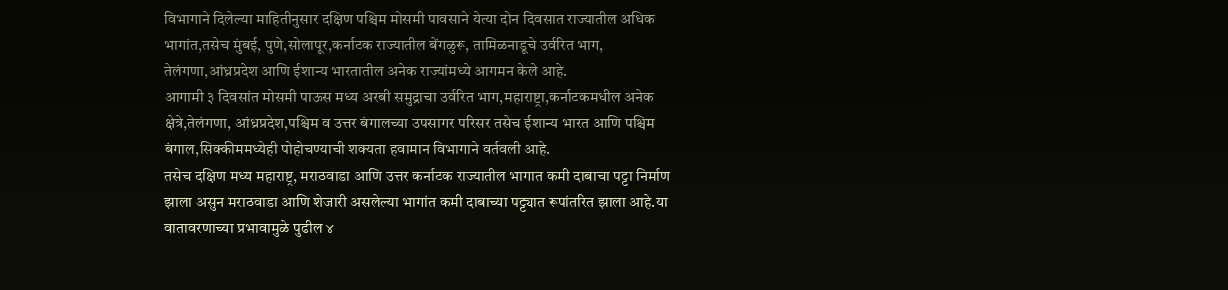विभागाने दिलेल्या माहितीनुसार दक्षिण पश्चिम मोसमी पावसाने येत्या दोन दिवसात राज्यातील अधिक भागांत,तसेच मुंबई, पुणे,सोलापूर,कर्नाटक राज्यातील बेंगळुरू, तामिळनाडूचे उर्वरित भाग, तेलंगणा,आंध्रप्रदेश आणि ईशान्य भारतातील अनेक राज्यांमध्ये आगमन केले आहे.
आगामी ३ दिवसांत मोसमी पाऊस मध्य अरबी समुद्राचा उर्वरित भाग,महाराष्ट्रा,कर्नाटकमधील अनेक क्षेत्रे,तेलंगणा, आंध्रप्रदेश,पश्चिम व उत्तर बंगालच्या उपसागर परिसर तसेच ईशान्य भारत आणि पश्चिम बंगाल,सिक्कीममध्येही पोहोचण्याची शक्यता हवामान विभागाने वर्तवली आहे.
तसेच दक्षिण मध्य महाराष्ट्र, मराठवाडा आणि उत्तर कर्नाटक राज्यातील भागात कमी दाबाचा पट्टा निर्माण झाला असुन मराठवाडा आणि शेजारी असलेल्या भागांत कमी दाबाच्या पट्ट्यात रूपांतरित झाला आहे.या वातावरणाच्या प्रभावामुळे पुढील ४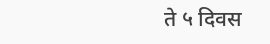ते ५ दिवस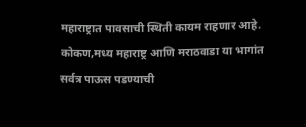महाराष्ट्रात पावसाची स्थिती कायम राहणार आहे. कोकण,मध्य महाराष्ट्र आणि मराठवाडा या भागांत सर्वत्र पाऊस पडण्याची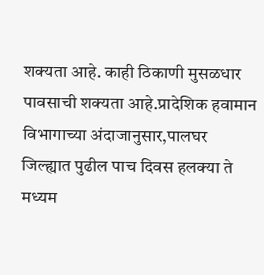शक्यता आहे. काही ठिकाणी मुसळधार पावसाची शक्यता आहे.प्रादेशिक हवामान विभागाच्या अंदाजानुसार,पालघर जिल्ह्यात पुढील पाच दिवस हलक्या ते मध्यम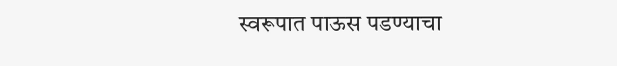स्वरूपात पाऊस पडण्याचा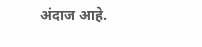अंदाज आहे.